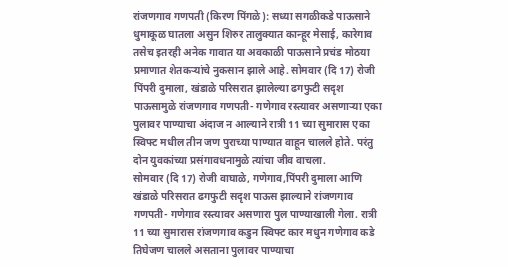रांजणगाव गणपती (किरण पिंगळे): सध्या सगळीकडे पाऊसाने धुमाकूळ घातला असुन शिरुर तालुक्यात कान्हूर मेसाई, कारेगाव तसेच इतरही अनेक गावात या अवकाळी पाऊसाने प्रचंड मोठया प्रमाणात शेतकऱ्यांचे नुकसान झाले आहे. सोमवार (दि 17) रोजी पिंपरी दुमाला, खंडाळे परिसरात झालेल्या ढगफुटी सदृश पाऊसामुळे रांजणगाव गणपती- गणेगाव रस्त्यावर असणाऱ्या एका पुलावर पाण्याचा अंदाज न आल्याने रात्री 11 च्या सुमारास एका स्विफ्ट मधील तीन जण पुराच्या पाण्यात वाहून चालले होते. परंतु दोन युवकांच्या प्रसंगावधनामुळे त्यांचा जीव वाचला.
सोमवार (दि 17) रोजी वाघाळे, गणेगाव,पिंपरी दुमाला आणि खंडाळे परिसरात ढगफुटी सदृश पाऊस झाल्याने रांजणगाव गणपती- गणेगाव रस्त्यावर असणारा पुल पाण्याखाली गेला. रात्री 11 च्या सुमारास रांजणगाव कडुन स्विफ्ट कार मधुन गणेगाव कडे तिघेजण चालले असताना पुलावर पाण्याचा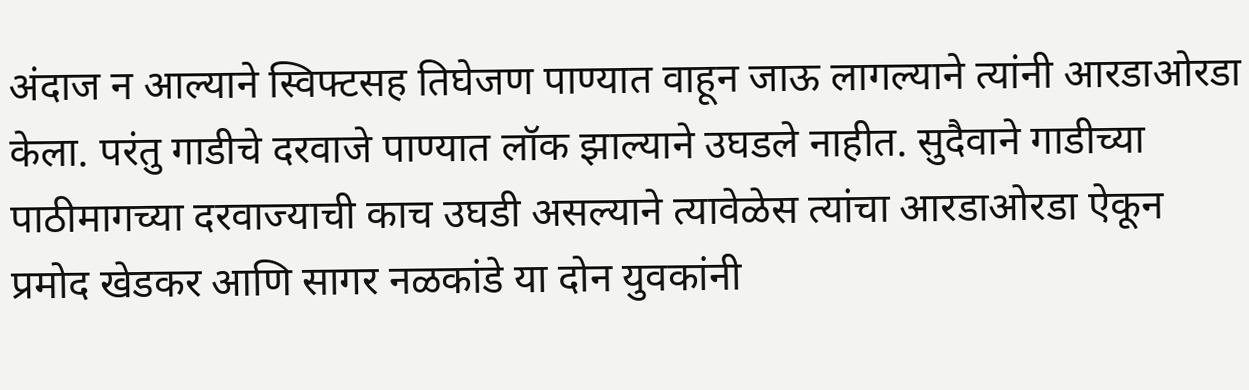अंदाज न आल्याने स्विफ्टसह तिघेजण पाण्यात वाहून जाऊ लागल्याने त्यांनी आरडाओरडा केला. परंतु गाडीचे दरवाजे पाण्यात लॉक झाल्याने उघडले नाहीत. सुदैवाने गाडीच्या पाठीमागच्या दरवाज्याची काच उघडी असल्याने त्यावेळेस त्यांचा आरडाओरडा ऐकून प्रमोद खेडकर आणि सागर नळकांडे या दोन युवकांनी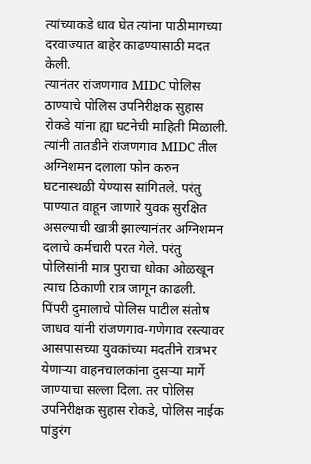त्यांच्याकडे धाव घेत त्यांना पाठीमागच्या दरवाज्यात बाहेर काढण्यासाठी मदत केली.
त्यानंतर रांजणगाव MIDC पोलिस ठाण्याचे पोलिस उपनिरीक्षक सुहास रोकडे यांना ह्या घटनेची माहिती मिळाली. त्यांनी तातडीने रांजणगाव MIDC तील अग्निशमन दलाला फोन करुन घटनास्थळी येण्यास सांगितले. परंतु पाण्यात वाहून जाणारे युवक सुरक्षित असल्याची खात्री झाल्यानंतर अग्निशमन दलाचे कर्मचारी परत गेले. परंतु पोलिसांनी मात्र पुराचा धोका ओळखून त्याच ठिकाणी रात्र जागून काढली.
पिंपरी दुमालाचे पोलिस पाटील संतोष जाधव यांनी रांजणगाव-गणेगाव रस्त्यावर आसपासच्या युवकांच्या मदतीने रात्रभर येणाऱ्या वाहनचालकांना दुसऱ्या मार्गे जाण्याचा सल्ला दिला. तर पोलिस उपनिरीक्षक सुहास रोकडे, पोलिस नाईक पांडुरंग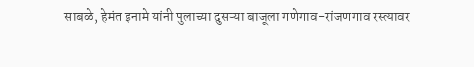साबळे, हेमंत इनामे यांनी पुलाच्या दुसऱ्या बाजूला गणेगाव-रांजणगाव रस्त्यावर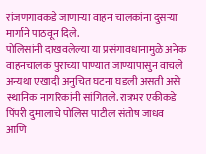रांजणगावकडे जाणाऱ्या वाहन चालकांना दुसऱ्या मार्गाने पाठवून दिले.
पोलिसांनी दाखवलेल्या या प्रसंगावधानामुळे अनेक वाहनचालक पुराच्या पाण्यात जाण्यापासुन वाचले अन्यथा एखादी अनुचित घटना घडली असती असे स्थानिक नागरिकांनी सांगितले. रात्रभर एकीकडे पिंपरी दुमालाचे पोलिस पाटील संतोष जाधव आणि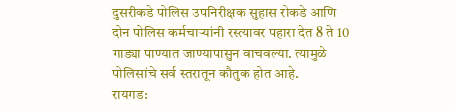दुसरीकडे पोलिस उपनिरीक्षक सुहास रोकडे आणि दोन पोलिस कर्मचाऱ्यांनी रस्त्यावर पहारा देत 8 ते 10 गाड्या पाण्यात जाण्यापासुन वाचवल्या. त्यामुळे पोलिसांचे सर्व स्तरातून कौतुक होत आहे.
रायगड: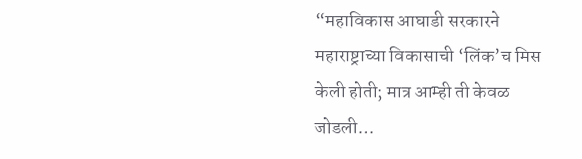“महाविकास आघाडी सरकारने महाराष्ट्राच्या विकासाची ‘लिंक’च मिस केली होती; मात्र आम्ही ती केवळ जोडली…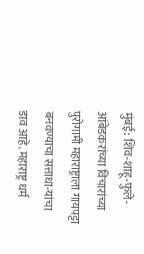मुंबई: शिव-शाहू-फुले-आंबेडकरांच्या विचारांच्या पुरोगामी महाराष्ट्राला गायपट्टा बनवण्याचा सत्ताधा-यांचा डाव आहे. महाराष्ट्र धर्म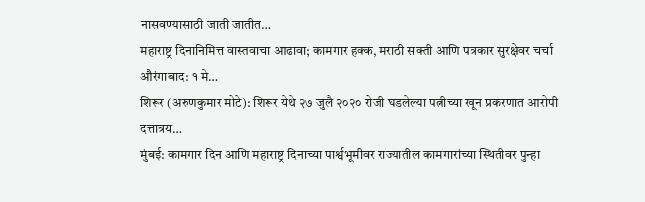नासवण्यासाठी जाती जातीत…
महाराष्ट्र दिनानिमित्त वास्तवाचा आढावा; कामगार हक्क, मराठी सक्ती आणि पत्रकार सुरक्षेवर चर्चा औरंगाबाद: १ मे…
शिरूर (अरुणकुमार मोटे): शिरूर येथे २७ जुलै २०२० रोजी घडलेल्या पत्नीच्या खून प्रकरणात आरोपी दत्तात्रय…
मुंबई: कामगार दिन आणि महाराष्ट्र दिनाच्या पार्श्वभूमीवर राज्यातील कामगारांच्या स्थितीवर पुन्हा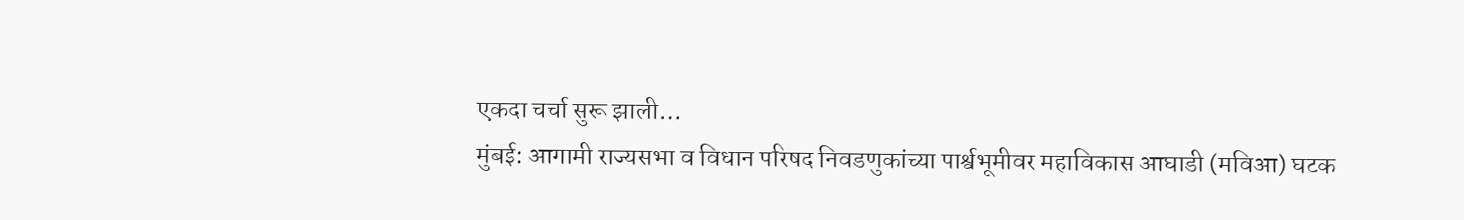एकदा चर्चा सुरू झाली…
मुंबई: आगामी राज्यसभा व विधान परिषद निवडणुकांच्या पार्श्वभूमीवर महाविकास आघाडी (मविआ) घटक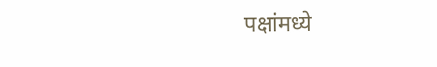पक्षांमध्ये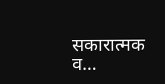सकारात्मक व…